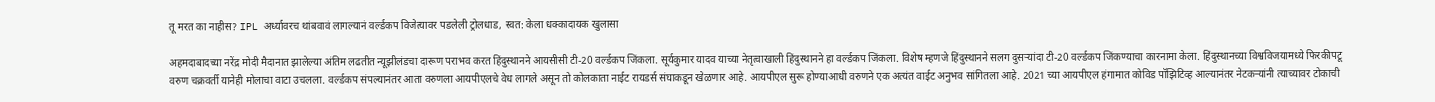तू मरत का नाहीस? IPL अर्ध्यावरच थांबवावं लागल्यानं वर्ल्डकप विजेत्यावर पडलेली ट्रोलधाड, स्वत: केला धक्कादायक खुलासा

अहमदाबादच्या नरेंद्र मोदी मैदानात झालेल्या अंतिम लढतीत न्यूझीलंडचा दारूण पराभव करत हिंदुस्थानने आयसीसी टी-20 वर्ल्डकप जिंकला. सूर्यकुमार यादव याच्या नेतृत्वाखाली हिंदुस्थानने हा वर्ल्डकप जिंकला. विशेष म्हणजे हिंदुस्थानने सलग दुसऱ्यांदा टी-20 वर्ल्डकप जिंकण्याचा कारनामा केला. हिंदुस्थानच्या विश्वविजयामध्ये फिरकीपटू वरुण चक्रवर्ती यानेही मोलाचा वाटा उचलला. वर्ल्डकप संपल्यानंतर आता वरुणला आयपीएलचे वेध लागले असून तो कोलकाता नाईट रायडर्स संघाकडून खेळणार आहे. आयपीएल सुरू होण्याआधी वरुणने एक अत्यंत वाईट अनुभव सांगितला आहे. 2021 च्या आयपीएल हंगामात कोविड पॉझिटिव्ह आल्यानंतर नेटकऱ्यांनी त्याच्यावर टोकाची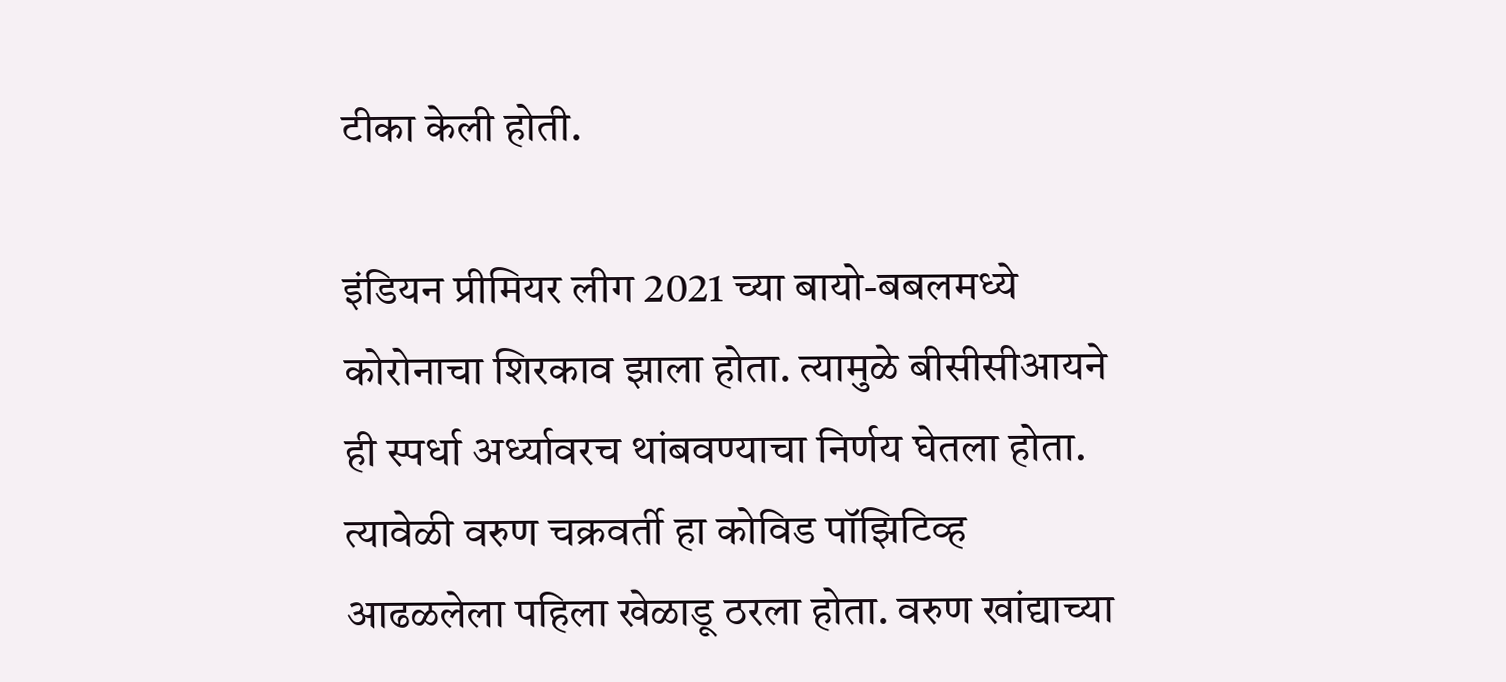टीका केली होती.

इंडियन प्रीमियर लीग 2021 च्या बायो-बबलमध्ये कोरोनाचा शिरकाव झाला होता. त्यामुळे बीसीसीआयने ही स्पर्धा अर्ध्यावरच थांबवण्याचा निर्णय घेतला होता. त्यावेळी वरुण चक्रवर्ती हा कोविड पॉझिटिव्ह आढळलेला पहिला खेळाडू ठरला होता. वरुण खांद्याच्या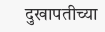दुखापतीच्या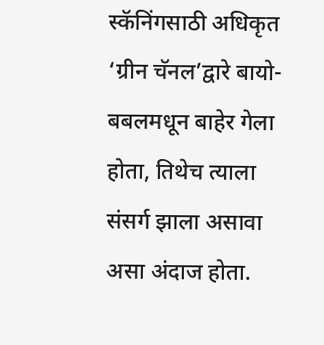स्कॅनिंगसाठी अधिकृत ‘ग्रीन चॅनल’द्वारे बायो-बबलमधून बाहेर गेला होता, तिथेच त्याला संसर्ग झाला असावा असा अंदाज होता.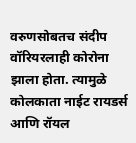वरुणसोबतच संदीप वॉरियरलाही कोरोना झाला होता. त्यामुळे कोलकाता नाईट रायडर्स आणि रॉयल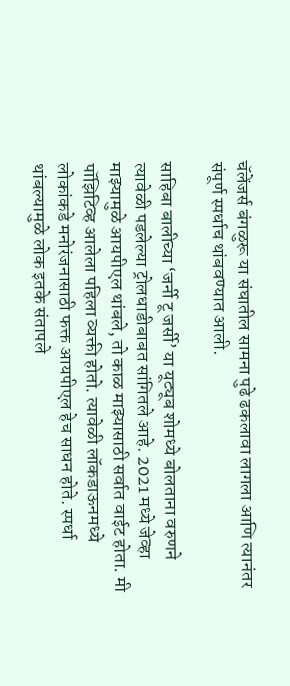चॅलेंजर्स बंगळुरू या संघातील सामना पुढे ढकलावा लागला आणि त्यानंतर संपूर्ण स्पर्धाच थांबवण्यात आली.

साहिबा बालीच्या ‘जर्नी टू जर्सी’ या यूट्यूब शोमध्ये बोलताना वरुणने त्यावेळी पडलेल्या ट्रोलधाडीबाबत सांगितले आहे. 2021 मध्ये जेव्हा माझ्यामुळे आयपीएल थांबले, तो काळ माझ्यासाठी सर्वात वाईट होता. मी पॉझिटिव्ह आलेला पहिला व्यक्ती होतो. त्यावेळी लॉकडाऊनमध्ये लोकांकडे मनोरंजनासाठी फक्त आयपीएल हेच साधन होते. स्पर्धा थांबल्यामुळे लोक इतके संतापले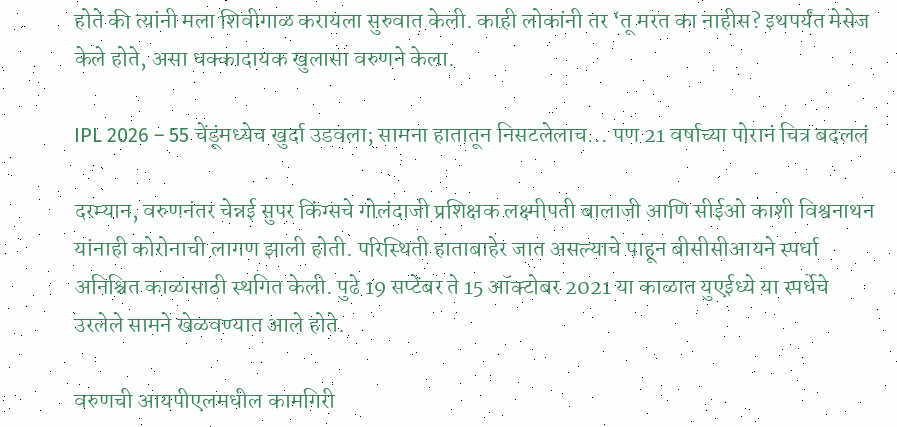होते की त्यांनी मला शिवीगाळ करायला सुरुवात केली. काही लोकांनी तर ‘तू मरत का नाहीस? इथपर्यंत मेसेज केले होते, असा धक्कादायक खुलासा वरुणने केला.

IPL 2026 – 55 चेंडूंमध्येच खुर्दा उडवला; सामना हातातून निसटलेलाच… पण 21 वर्षाच्या पोरानं चित्र बदललं

दरम्यान, वरुणनंतर चेन्नई सुपर किंग्सचे गोलंदाजी प्रशिक्षक लक्ष्मीपती बालाजी आणि सीईओ काशी विश्वनाथन यांनाही कोरोनाची लागण झाली होती. परिस्थिती हाताबाहेर जात असल्याचे पाहून बीसीसीआयने स्पर्धा अनिश्चित काळासाठी स्थगित केली. पुढे 19 सप्टेंबर ते 15 ऑक्टोबर 2021 या काळात युएईध्ये या स्पर्धेचे उरलेले सामने खेळवण्यात आले होते.

वरुणची आयपीएलमधील कामगिरी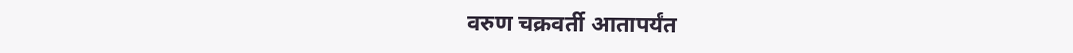वरुण चक्रवर्ती आतापर्यंत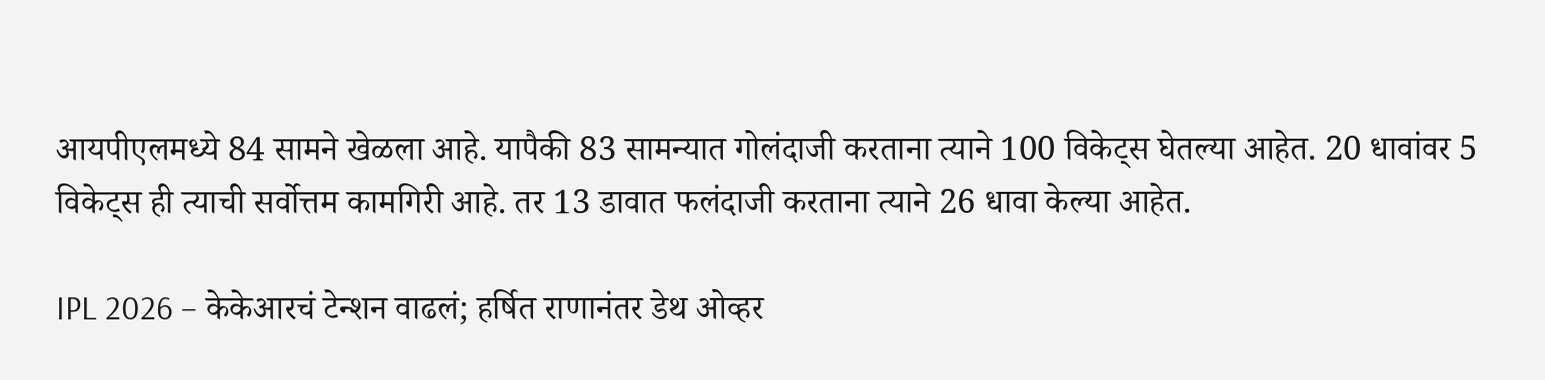आयपीएलमध्ये 84 सामने खेळला आहे. यापैकी 83 सामन्यात गोलंदाजी करताना त्याने 100 विकेट्स घेतल्या आहेत. 20 धावांवर 5 विकेट्स ही त्याची सर्वोत्तम कामगिरी आहे. तर 13 डावात फलंदाजी करताना त्याने 26 धावा केल्या आहेत.

IPL 2026 – केकेआरचं टेन्शन वाढलं; हर्षित राणानंतर डेथ ओव्हर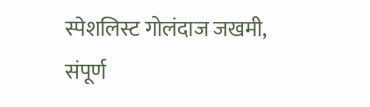स्पेशलिस्ट गोलंदाज जखमी, संपूर्ण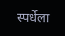स्पर्धेला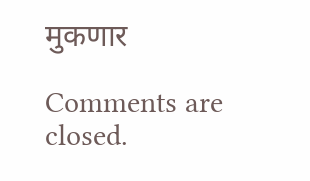मुकणार

Comments are closed.